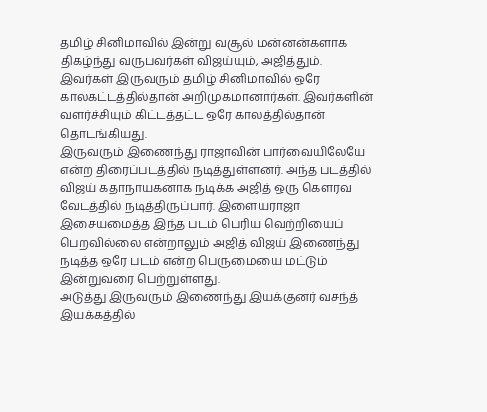தமிழ் சினிமாவில் இன்று வசூல் மன்னன்களாக திகழ்ந்து வருபவர்கள் விஜய்யும், அஜித்தும். இவர்கள் இருவரும் தமிழ் சினிமாவில் ஒரே காலகட்டத்தில்தான் அறிமுகமானார்கள். இவர்களின் வளர்ச்சியும் கிட்டத்தட்ட ஒரே காலத்தில்தான் தொடங்கியது.
இருவரும் இணைந்து ராஜாவின் பார்வையிலேயே என்ற திரைப்படத்தில் நடித்துள்ளனர். அந்த படத்தில் விஜய் கதாநாயகனாக நடிக்க அஜித் ஒரு கௌரவ வேடத்தில் நடித்திருப்பார். இளையராஜா இசையமைத்த இந்த படம் பெரிய வெற்றியைப் பெறவில்லை என்றாலும் அஜித் விஜய் இணைந்து நடித்த ஒரே படம் என்ற பெருமையை மட்டும் இன்றுவரை பெற்றுள்ளது.
அடுத்து இருவரும் இணைந்து இயக்குனர் வசந்த் இயக்கத்தில்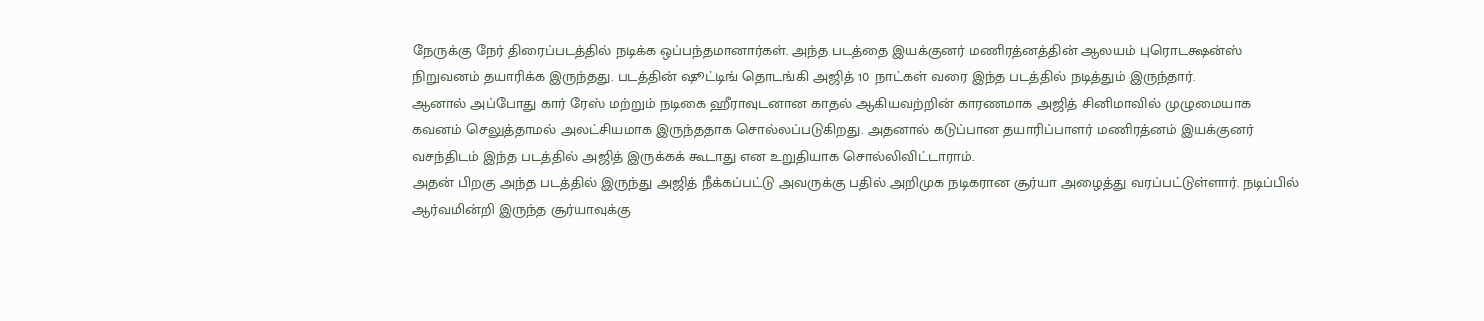நேருக்கு நேர் திரைப்படத்தில் நடிக்க ஒப்பந்தமானார்கள். அந்த படத்தை இயக்குனர் மணிரத்னத்தின் ஆலயம் புரொடக்ஷன்ஸ் நிறுவனம் தயாரிக்க இருந்தது. படத்தின் ஷூட்டிங் தொடங்கி அஜித் 10 நாட்கள் வரை இந்த படத்தில் நடித்தும் இருந்தார்.
ஆனால் அப்போது கார் ரேஸ் மற்றும் நடிகை ஹீராவுடனான காதல் ஆகியவற்றின் காரணமாக அஜித் சினிமாவில் முழுமையாக கவனம் செலுத்தாமல் அலட்சியமாக இருந்ததாக சொல்லப்படுகிறது. அதனால் கடுப்பான தயாரிப்பாளர் மணிரத்னம் இயக்குனர் வசந்திடம் இந்த படத்தில் அஜித் இருக்கக் கூடாது என உறுதியாக சொல்லிவிட்டாராம்.
அதன் பிறகு அந்த படத்தில் இருந்து அஜித் நீக்கப்பட்டு அவருக்கு பதில் அறிமுக நடிகரான சூர்யா அழைத்து வரப்பட்டுள்ளார். நடிப்பில் ஆர்வமின்றி இருந்த சூர்யாவுக்கு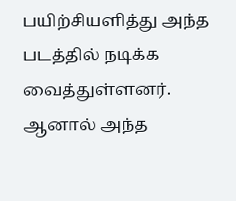பயிற்சியளித்து அந்த படத்தில் நடிக்க வைத்துள்ளனர். ஆனால் அந்த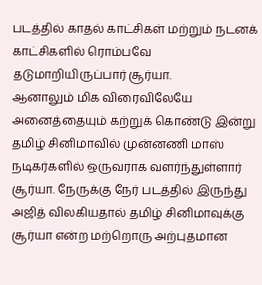படத்தில் காதல் காட்சிகள் மற்றும் நடனக் காட்சிகளில் ரொம்பவே தடுமாறியிருப்பார் சூர்யா.
ஆனாலும் மிக விரைவிலேயே அனைத்தையும் கற்றுக் கொண்டு இன்று தமிழ் சினிமாவில் முன்னணி மாஸ் நடிகர்களில் ஒருவராக வளர்ந்துள்ளார் சூர்யா. நேருக்கு நேர் படத்தில் இருந்து அஜித் விலகியதால் தமிழ் சினிமாவுக்கு சூர்யா என்ற மற்றொரு அற்புதமான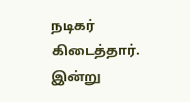நடிகர் கிடைத்தார். இன்று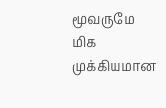மூவருமே மிக முக்கியமான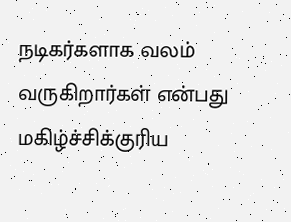நடிகர்களாக வலம் வருகிறார்கள் என்பது மகிழ்ச்சிக்குரிய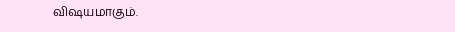விஷயமாகும்.